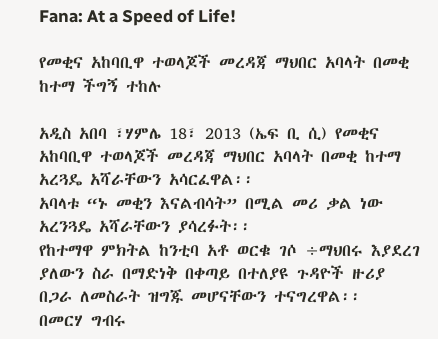Fana: At a Speed of Life!

የመቂና አከባቢዋ ተወላጆች መረዳጃ ማህበር አባላት በመቂ ከተማ ችግኝ ተከሉ

አዲስ አበባ ፣ሃምሌ 18፣ 2013 (ኤፍ ቢ ሲ) የመቂና አከባቢዋ ተወላጆች መረዳጃ ማህበር አባላት በመቂ ከተማ አረጓዴ አሻራቸውን አሳርፈዋል፡፡
አባላቱ “ኑ መቂን እናልብሳት” በሚል መሪ ቃል ነው አረንጓዴ አሻራቸውን ያሳረፉት፡፡
የከተማዋ ምክትል ከንቲባ አቶ ወርቁ ገሶ ÷ማህበሩ እያደረገ ያለውን ስራ በማድነቅ በቀጣይ በተለያዩ ጉዳዮች ዙሪያ በጋራ ለመስራት ዝግጁ መሆናቸውን ተናግረዋል፡፡
በመርሃ ግብሩ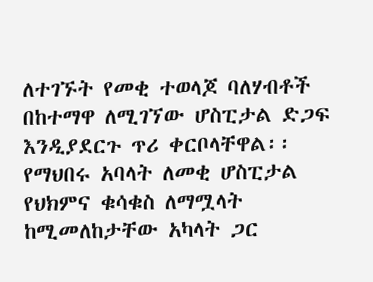ለተገኙት የመቂ ተወላጆ ባለሃብቶች በከተማዋ ለሚገኘው ሆስፒታል ድጋፍ እንዲያደርጉ ጥሪ ቀርቦላቸዋል፡፡
የማህበሩ አባላት ለመቂ ሆስፒታል የህክምና ቁሳቁስ ለማሟላት ከሚመለከታቸው አካላት ጋር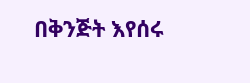በቅንጅት እየሰሩ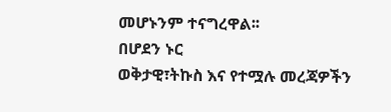መሆኑንም ተናግረዋል፡፡
በሆደን ኑር
ወቅታዊ፣ትኩስ እና የተሟሉ መረጃዎችን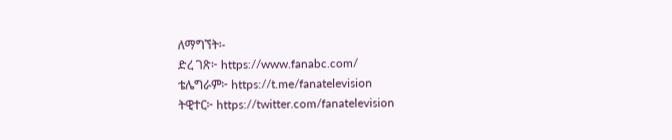ለማግኘት፡-
ድረ ገጽ፦ https://www.fanabc.com/
ቴሌግራም፦ https://t.me/fanatelevision
ትዊተር፦ https://twitter.com/fanatelevision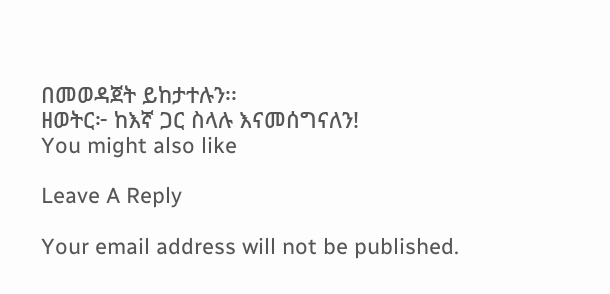በመወዳጀት ይከታተሉን፡፡
ዘወትር፦ ከእኛ ጋር ስላሉ እናመሰግናለን!
You might also like

Leave A Reply

Your email address will not be published.